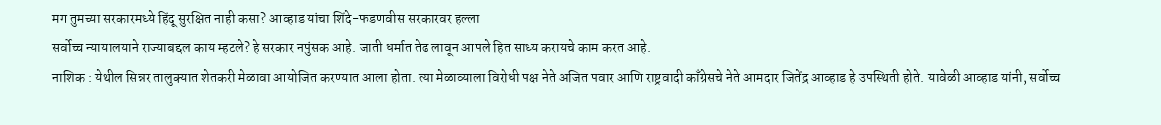मग तुमच्या सरकारमध्ये हिंदू सुरक्षित नाही कसा? आव्हाड यांचा शिंदे-फडणवीस सरकारवर हल्ला
सर्वोच्च न्यायालयाने राज्याबद्दल काय म्हटले? हे सरकार नपुंसक आहे. जाती धर्मात तेढ लावून आपले हित साध्य करायचे काम करत आहे.
नाशिक : येथील सिन्नर तालुक्यात शेतकरी मेळावा आयोजित करण्यात आला होता. त्या मेळाव्याला विरोधी पक्ष नेते अजित पवार आणि राष्ट्रवादी काँग्रेसचे नेते आमदार जितेंद्र आव्हाड हे उपस्थिती होते. यावेळी आव्हाड यांनी, सर्वोच्च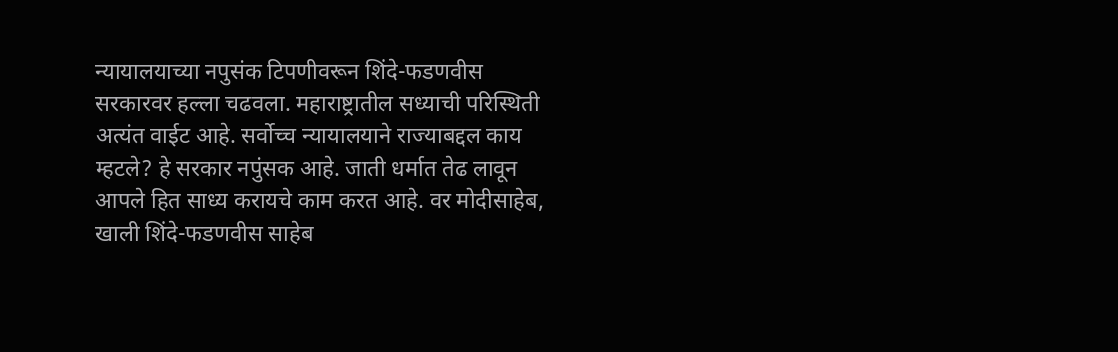न्यायालयाच्या नपुसंक टिपणीवरून शिंदे-फडणवीस सरकारवर हल्ला चढवला. महाराष्ट्रातील सध्याची परिस्थिती अत्यंत वाईट आहे. सर्वोच्च न्यायालयाने राज्याबद्दल काय म्हटले? हे सरकार नपुंसक आहे. जाती धर्मात तेढ लावून आपले हित साध्य करायचे काम करत आहे. वर मोदीसाहेब, खाली शिंदे-फडणवीस साहेब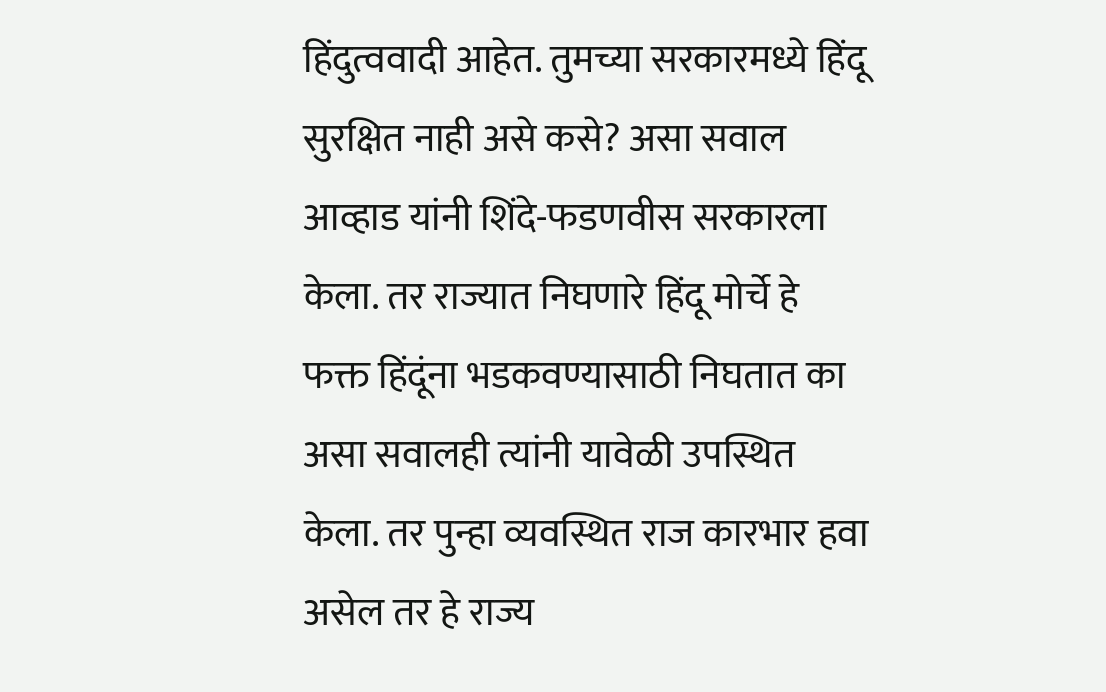हिंदुत्ववादी आहेत. तुमच्या सरकारमध्ये हिंदू सुरक्षित नाही असे कसे? असा सवाल आव्हाड यांनी शिंदे-फडणवीस सरकारला केला. तर राज्यात निघणारे हिंदू मोर्चे हे फक्त हिंदूंना भडकवण्यासाठी निघतात का असा सवालही त्यांनी यावेळी उपस्थित केला. तर पुन्हा व्यवस्थित राज कारभार हवा असेल तर हे राज्य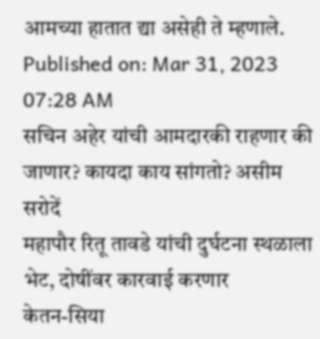आमच्या हातात द्या असेही ते म्हणाले.
Published on: Mar 31, 2023 07:28 AM
सचिन अहेर यांची आमदारकी राहणार की जाणार? कायदा काय सांगतो? असीम सरोदें
महापौर रितू तावडे यांची दुर्घटना स्थळाला भेट, दोषींवर कारवाई करणार
केतन-सिया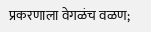प्रकरणाला वेगळंच वळण;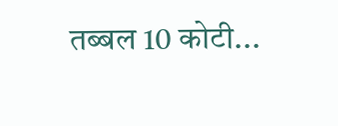तब्बल 10 कोटी...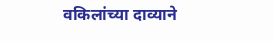वकिलांच्या दाव्याने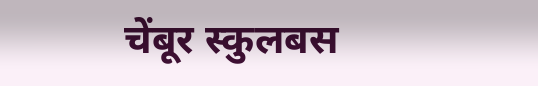चेंबूर स्कुलबस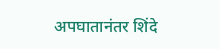अपघातानंतर शिंदे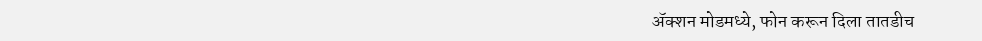ॲक्शन मोडमध्ये, फोन करून दिला तातडीच